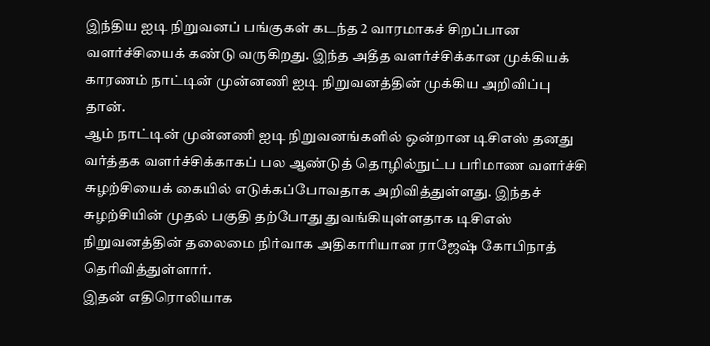இந்திய ஐடி நிறுவனப் பங்குகள் கடந்த 2 வாரமாகச் சிறப்பான வளர்ச்சியைக் கண்டு வருகிறது. இந்த அதீத வளர்ச்சிக்கான முக்கியக் காரணம் நாட்டின் முன்னணி ஐடி நிறுவனத்தின் முக்கிய அறிவிப்பு தான்.
ஆம் நாட்டின் முன்னணி ஐடி நிறுவனங்களில் ஒன்றான டிசிஎஸ் தனது வர்த்தக வளர்ச்சிக்காகப் பல ஆண்டுத் தொழில்நுட்ப பரிமாண வளர்ச்சி சுழற்சியைக் கையில் எடுக்கப்போவதாக அறிவித்துள்ளது. இந்தச் சுழற்சியின் முதல் பகுதி தற்போது துவங்கியுள்ளதாக டிசிஎஸ் நிறுவனத்தின் தலைமை நிர்வாக அதிகாரியான ராஜேஷ் கோபிநாத் தெரிவித்துள்ளார்.
இதன் எதிரொலியாக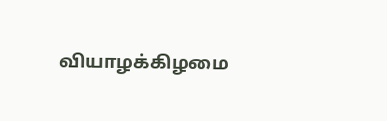வியாழக்கிழமை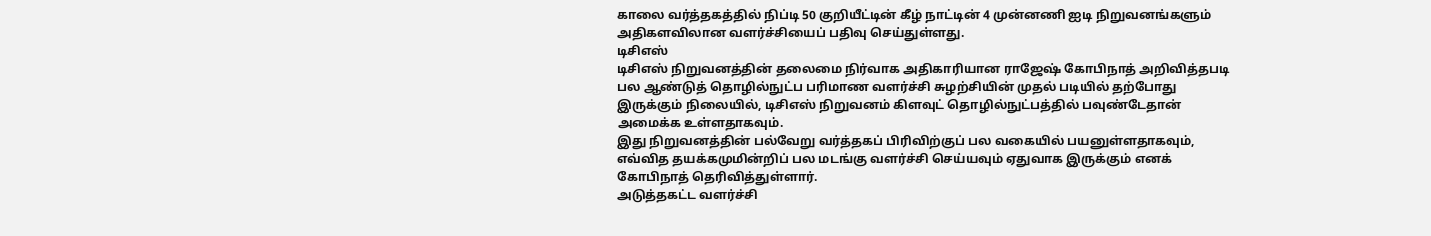காலை வர்த்தகத்தில் நிப்டி 50 குறியீட்டின் கீழ் நாட்டின் 4 முன்னணி ஐடி நிறுவனங்களும் அதிகளவிலான வளர்ச்சியைப் பதிவு செய்துள்ளது.
டிசிஎஸ்
டிசிஎஸ் நிறுவனத்தின் தலைமை நிர்வாக அதிகாரியான ராஜேஷ் கோபிநாத் அறிவித்தபடி பல ஆண்டுத் தொழில்நுட்ப பரிமாண வளர்ச்சி சுழற்சியின் முதல் படியில் தற்போது இருக்கும் நிலையில், டிசிஎஸ் நிறுவனம் கிளவுட் தொழில்நுட்பத்தில் பவுண்டேதான் அமைக்க உள்ளதாகவும்.
இது நிறுவனத்தின் பல்வேறு வர்த்தகப் பிரிவிற்குப் பல வகையில் பயனுள்ளதாகவும், எவ்வித தயக்கமுமின்றிப் பல மடங்கு வளர்ச்சி செய்யவும் ஏதுவாக இருக்கும் எனக் கோபிநாத் தெரிவித்துள்ளார்.
அடுத்தகட்ட வளர்ச்சி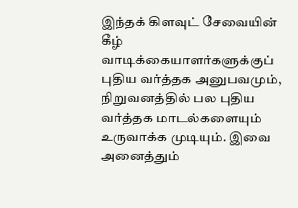இந்தக் கிளவுட் சேவையின் கீழ் வாடிக்கையாளர்களுக்குப் புதிய வர்த்தக அனுபவமும், நிறுவனத்தில் பல புதிய வர்த்தக மாடல்களையும் உருவாக்க முடியும். இவை அனைத்தும்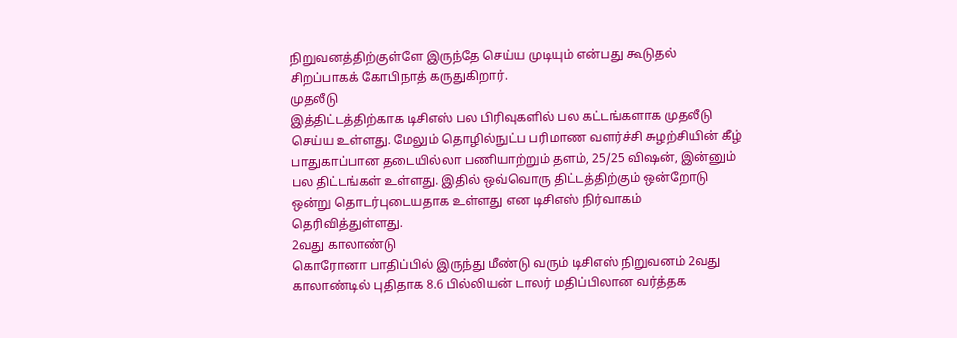நிறுவனத்திற்குள்ளே இருந்தே செய்ய முடியும் என்பது கூடுதல் சிறப்பாகக் கோபிநாத் கருதுகிறார்.
முதலீடு
இத்திட்டத்திற்காக டிசிஎஸ் பல பிரிவுகளில் பல கட்டங்களாக முதலீடு செய்ய உள்ளது. மேலும் தொழில்நுட்ப பரிமாண வளர்ச்சி சுழற்சியின் கீழ் பாதுகாப்பான தடையில்லா பணியாற்றும் தளம், 25/25 விஷன், இன்னும் பல திட்டங்கள் உள்ளது. இதில் ஒவ்வொரு திட்டத்திற்கும் ஒன்றோடு ஒன்று தொடர்புடையதாக உள்ளது என டிசிஎஸ் நிர்வாகம் தெரிவித்துள்ளது.
2வது காலாண்டு
கொரோனா பாதிப்பில் இருந்து மீண்டு வரும் டிசிஎஸ் நிறுவனம் 2வது காலாண்டில் புதிதாக 8.6 பில்லியன் டாலர் மதிப்பிலான வர்த்தக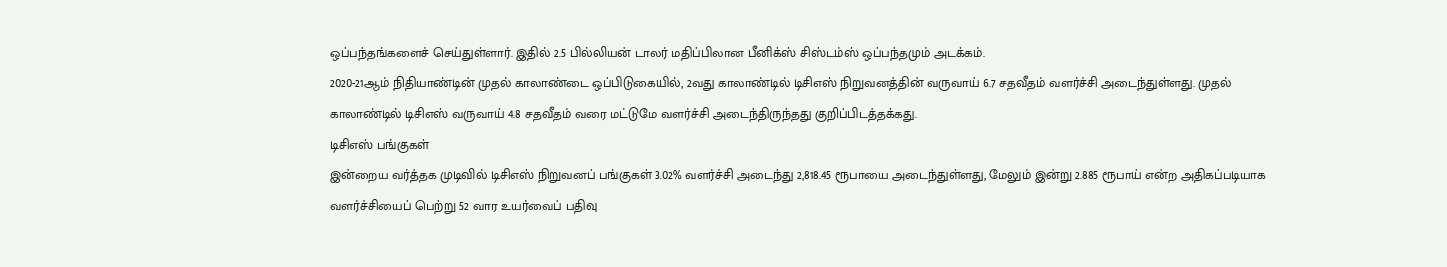ஒப்பந்தங்களைச் செய்துள்ளார். இதில் 2.5 பில்லியன் டாலர் மதிப்பிலான பீனிக்ஸ் சிஸ்டம்ஸ் ஒப்பந்தமும் அடக்கம்.
2020-21ஆம் நிதியாண்டின் முதல் காலாண்டை ஒப்பிடுகையில், 2வது காலாண்டில் டிசிஎஸ் நிறுவனத்தின் வருவாய் 6.7 சதவீதம் வளர்ச்சி அடைந்துள்ளது. முதல் காலாண்டில் டிசிஎஸ் வருவாய் 4.8 சதவீதம் வரை மட்டுமே வளர்ச்சி அடைந்திருந்தது குறிப்பிடத்தக்கது.
டிசிஎஸ் பங்குகள்
இன்றைய வர்த்தக முடிவில் டிசிஎஸ் நிறுவனப் பங்குகள் 3.02% வளர்ச்சி அடைந்து 2,818.45 ரூபாயை அடைந்துள்ளது, மேலும் இன்று 2.885 ரூபாய் என்ற அதிகப்படியாக வளர்ச்சியைப் பெற்று 52 வார உயர்வைப் பதிவு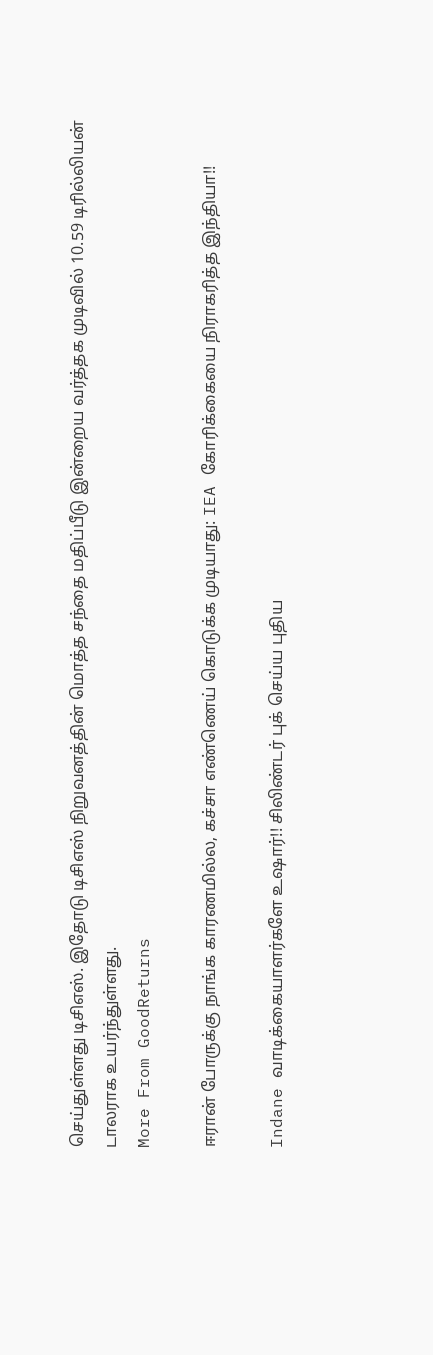செய்துள்ளது டிசிஎஸ். இதோடு டிசிஎஸ் நிறுவனத்தின் மொத்த சந்தை மதிப்பீடு இன்றைய வர்த்தக முடிவில் 10.59 டிரில்லியன் டாலராக உயர்ந்துள்ளது.
More From GoodReturns

ஈரான் போருக்கு நாங்க காரணமில்ல, கச்சா எண்ணெய் கொடுக்க முடியாது: IEA கோரிக்கையை நிராகரித்த இந்தியா!!

Indane வாடிக்கையாளர்களே உஷார்!! சிலிண்டர் புக் செய்ய புதிய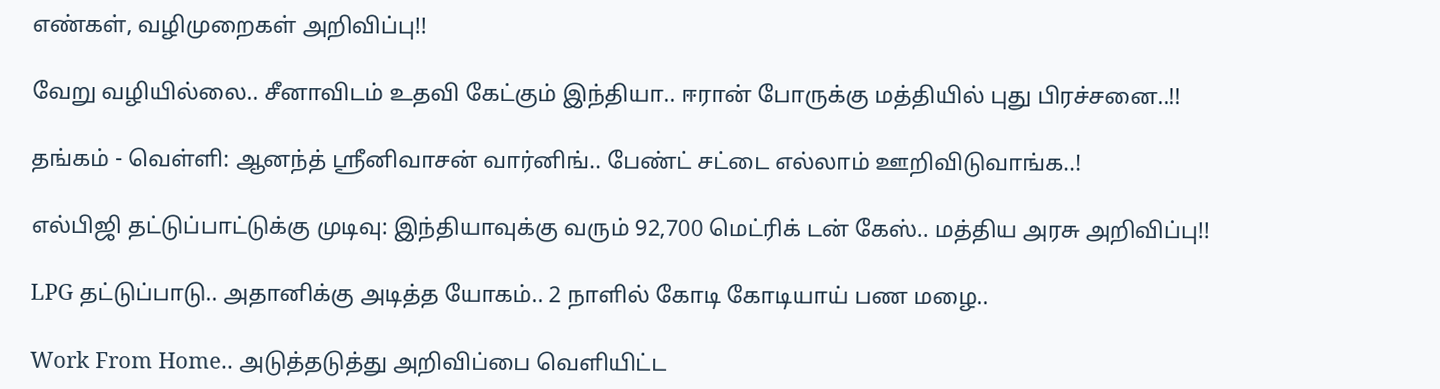எண்கள், வழிமுறைகள் அறிவிப்பு!!

வேறு வழியில்லை.. சீனாவிடம் உதவி கேட்கும் இந்தியா.. ஈரான் போருக்கு மத்தியில் புது பிரச்சனை..!!

தங்கம் - வெள்ளி: ஆனந்த் ஸ்ரீனிவாசன் வார்னிங்.. பேண்ட் சட்டை எல்லாம் ஊறிவிடுவாங்க..!

எல்பிஜி தட்டுப்பாட்டுக்கு முடிவு: இந்தியாவுக்கு வரும் 92,700 மெட்ரிக் டன் கேஸ்.. மத்திய அரசு அறிவிப்பு!!

LPG தட்டுப்பாடு.. அதானிக்கு அடித்த யோகம்.. 2 நாளில் கோடி கோடியாய் பண மழை..

Work From Home.. அடுத்தடுத்து அறிவிப்பை வெளியிட்ட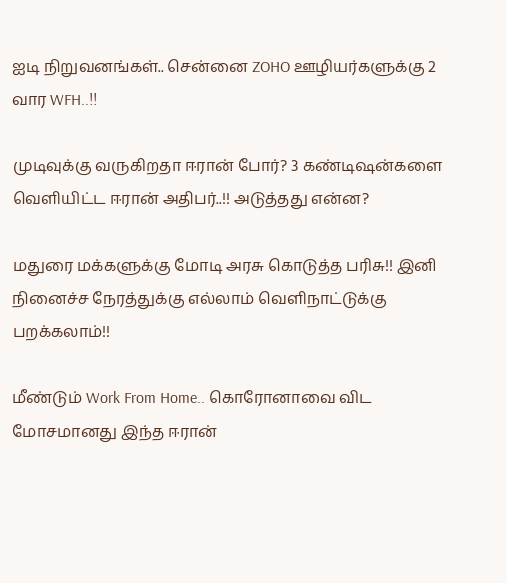ஐடி நிறுவனங்கள்.. சென்னை ZOHO ஊழியர்களுக்கு 2 வார WFH..!!

முடிவுக்கு வருகிறதா ஈரான் போர்? 3 கண்டிஷன்களை வெளியிட்ட ஈரான் அதிபர்..!! அடுத்தது என்ன?

மதுரை மக்களுக்கு மோடி அரசு கொடுத்த பரிசு!! இனி நினைச்ச நேரத்துக்கு எல்லாம் வெளிநாட்டுக்கு பறக்கலாம்!!

மீண்டும் Work From Home.. கொரோனாவை விட மோசமானது இந்த ஈரான்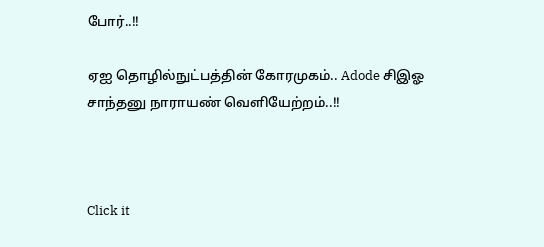போர்..!!

ஏஐ தொழில்நுட்பத்தின் கோரமுகம்.. Adode சிஇஓ சாந்தனு நாராயண் வெளியேற்றம்..!!



Click it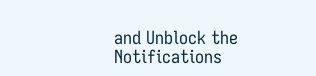and Unblock the Notifications